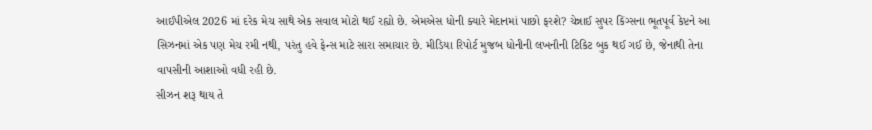આઈપીએલ 2026 માં દરેક મેચ સાથે એક સવાલ મોટો થઈ રહ્યો છે. એમએસ ધોની ક્યારે મેદાનમાં પાછો ફરશે? ચેન્નાઈ સુપર કિંગ્સના ભૂતપૂર્વ કેપ્ટને આ સિઝનમાં એક પણ મેચ રમી નથી, પરંતુ હવે ફેન્સ માટે સારા સમાચાર છે. મીડિયા રિપોર્ટ મુજબ ધોનીની લખનૌની ટિકિટ બુક થઈ ગઈ છે, જેનાથી તેના વાપસીની આશાઓ વધી રહી છે.
સીઝન શરૂ થાય તે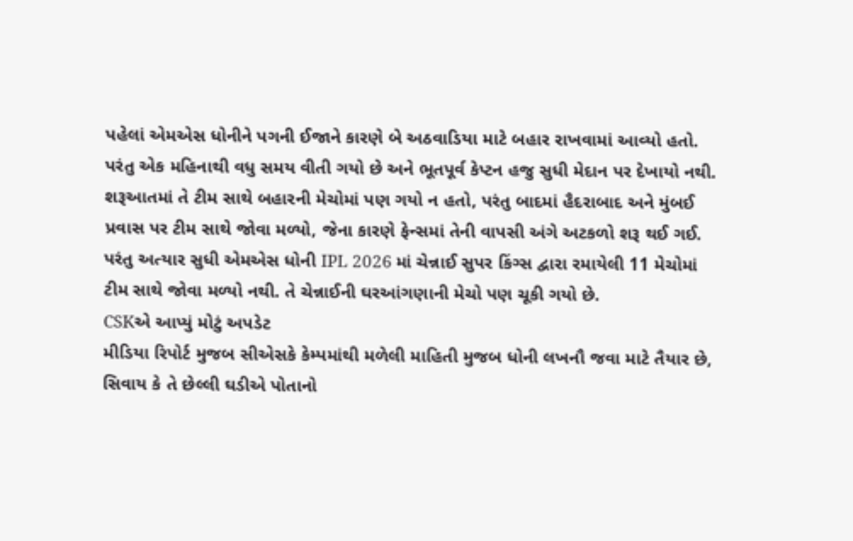પહેલાં એમએસ ધોનીને પગની ઈજાને કારણે બે અઠવાડિયા માટે બહાર રાખવામાં આવ્યો હતો. પરંતુ એક મહિનાથી વધુ સમય વીતી ગયો છે અને ભૂતપૂર્વ કેપ્ટન હજુ સુધી મેદાન પર દેખાયો નથી.
શરૂઆતમાં તે ટીમ સાથે બહારની મેચોમાં પણ ગયો ન હતો, પરંતુ બાદમાં હૈદરાબાદ અને મુંબઈ પ્રવાસ પર ટીમ સાથે જોવા મળ્યો, જેના કારણે ફેન્સમાં તેની વાપસી અંગે અટકળો શરૂ થઈ ગઈ. પરંતુ અત્યાર સુધી એમએસ ધોની IPL 2026 માં ચેન્નાઈ સુપર કિંગ્સ દ્વારા રમાયેલી 11 મેચોમાં ટીમ સાથે જોવા મળ્યો નથી. તે ચેન્નાઈની ઘરઆંગણાની મેચો પણ ચૂકી ગયો છે.
CSKએ આપ્યું મોટું અપડેટ
મીડિયા રિપોર્ટ મુજબ સીએસકે કેમ્પમાંથી મળેલી માહિતી મુજબ ધોની લખનૌ જવા માટે તૈયાર છે, સિવાય કે તે છેલ્લી ઘડીએ પોતાનો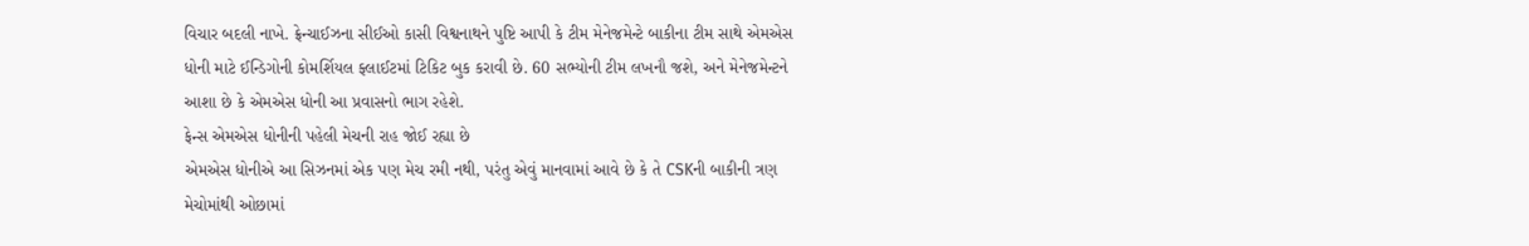વિચાર બદલી નાખે. ફ્રેન્ચાઈઝના સીઈઓ કાસી વિશ્વનાથને પુષ્ટિ આપી કે ટીમ મેનેજમેન્ટે બાકીના ટીમ સાથે એમએસ ધોની માટે ઈન્ડિગોની કોમર્શિયલ ફ્લાઈટમાં ટિકિટ બુક કરાવી છે. 60 સભ્યોની ટીમ લખનૌ જશે, અને મેનેજમેન્ટને આશા છે કે એમએસ ધોની આ પ્રવાસનો ભાગ રહેશે.
ફેન્સ એમએસ ધોનીની પહેલી મેચની રાહ જોઈ રહ્યા છે
એમએસ ધોનીએ આ સિઝનમાં એક પણ મેચ રમી નથી, પરંતુ એવું માનવામાં આવે છે કે તે CSKની બાકીની ત્રણ મેચોમાંથી ઓછામાં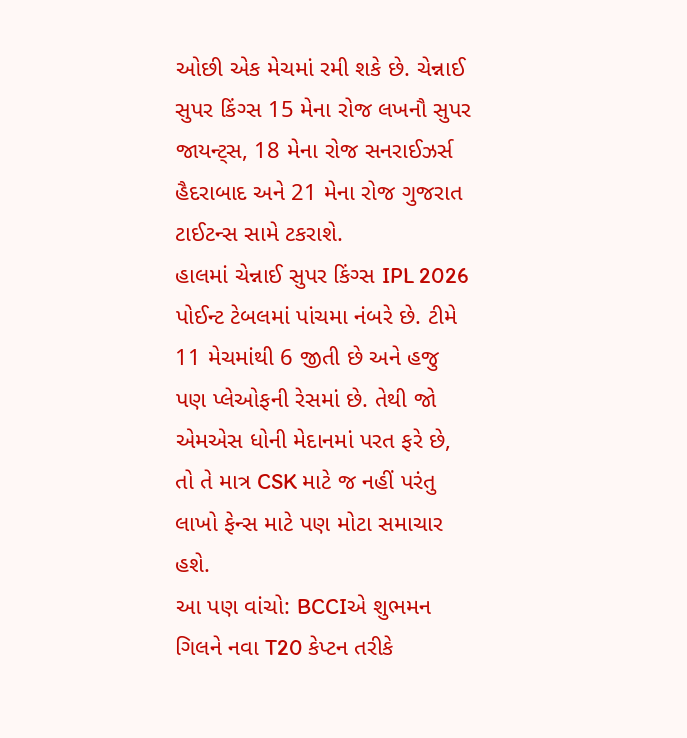ઓછી એક મેચમાં રમી શકે છે. ચેન્નાઈ સુપર કિંગ્સ 15 મેના રોજ લખનૌ સુપર જાયન્ટ્સ, 18 મેના રોજ સનરાઈઝર્સ હૈદરાબાદ અને 21 મેના રોજ ગુજરાત ટાઈટન્સ સામે ટકરાશે.
હાલમાં ચેન્નાઈ સુપર કિંગ્સ IPL 2026 પોઈન્ટ ટેબલમાં પાંચમા નંબરે છે. ટીમે 11 મેચમાંથી 6 જીતી છે અને હજુ પણ પ્લેઓફની રેસમાં છે. તેથી જો એમએસ ધોની મેદાનમાં પરત ફરે છે, તો તે માત્ર CSK માટે જ નહીં પરંતુ લાખો ફેન્સ માટે પણ મોટા સમાચાર હશે.
આ પણ વાંચો: BCCIએ શુભમન ગિલને નવા T20 કેપ્ટન તરીકે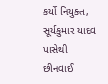કર્યો નિયુક્ત, સૂર્યકુમાર યાદવ પાસેથી છીનવાઈ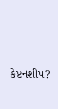કેપ્ટનશીપ?